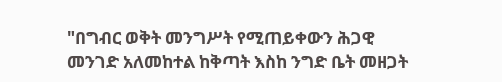"በግብር ወቅት መንግሥት የሚጠይቀውን ሕጋዊ መንገድ አለመከተል ከቅጣት እስከ ንግድ ቤት መዘጋት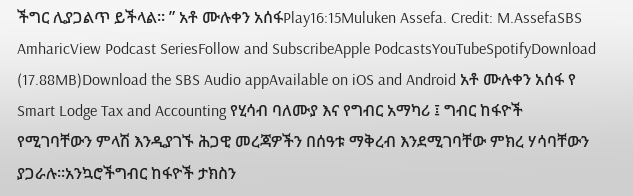ችግር ሊያጋልጥ ይችላል። ” አቶ ሙሉቀን አሰፋPlay16:15Muluken Assefa. Credit: M.AssefaSBS AmharicView Podcast SeriesFollow and SubscribeApple PodcastsYouTubeSpotifyDownload (17.88MB)Download the SBS Audio appAvailable on iOS and Android አቶ ሙሉቀን አሰፋ የ Smart Lodge Tax and Accounting የሂሳብ ባለሙያ እና የግብር አማካሪ ፤ ግብር ከፋዮች የሚገባቸውን ምላሽ እንዲያገኙ ሕጋዊ መረጃዎችን በሰዓቱ ማቅረብ እንደሚገባቸው ምክረ ሃሳባቸውን ያጋራሉ።አንኳሮችግብር ከፋዮች ታክስን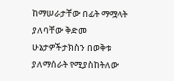ከማሠራታቸው በፊት ማሟላት ያለባቸው ቅድመ ሁኔታዎችታክስን በወቅቱ ያለማሰራት የሚያስከትለው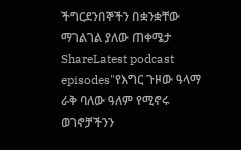ችግርደንበኞችን በቋንቋቸው ማገልገል ያለው ጠቀሜታ ShareLatest podcast episodes"የእግር ጉዞው ዓላማ ራቅ ባለው ዓለም የሚኖሩ ወገኖቻችንን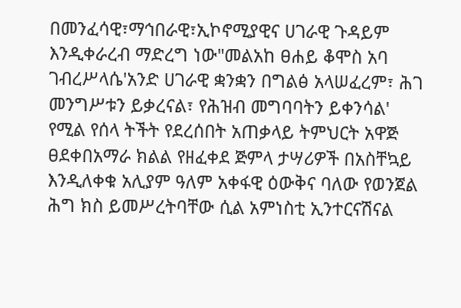በመንፈሳዊ፣ማኅበራዊ፣ኢኮኖሚያዊና ሀገራዊ ጉዳይም እንዲቀራረብ ማድረግ ነው"መልአከ ፀሐይ ቆሞስ አባ ገብረሥላሴ'አንድ ሀገራዊ ቋንቋን በግልፅ አላሠፈረም፣ ሕገ መንግሥቱን ይቃረናል፣ የሕዝብ መግባባትን ይቀንሳል' የሚል የሰላ ትችት የደረሰበት አጠቃላይ ትምህርት አዋጅ ፀደቀበአማራ ክልል የዘፈቀደ ጅምላ ታሣሪዎች በአስቸኳይ እንዲለቀቁ አሊያም ዓለም አቀፋዊ ዕውቅና ባለው የወንጀል ሕግ ክስ ይመሥረትባቸው ሲል አምነስቲ ኢንተርናሽናል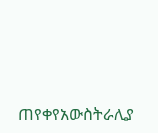ጠየቀየአውስትራሊያ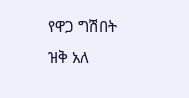የዋጋ ግሽበት ዝቅ አለ